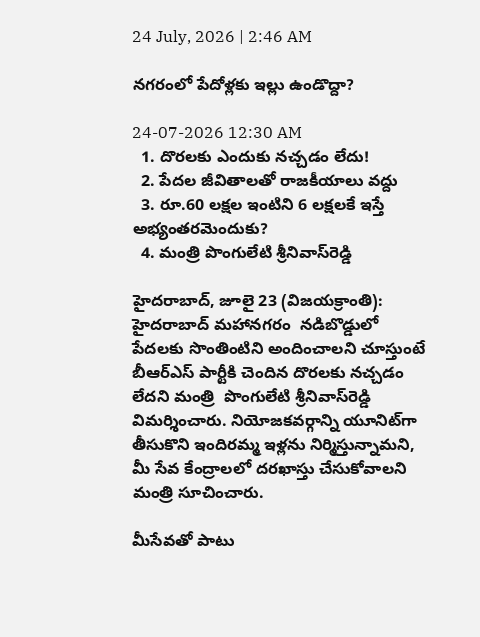24 July, 2026 | 2:46 AM

నగరంలో పేదోళ్లకు ఇల్లు ఉండొద్దా?

24-07-2026 12:30 AM
  1. దొరలకు ఎందుకు నచ్చడం లేదు!
  2. పేదల జీవితాలతో రాజకీయాలు వద్దు
  3. రూ.60 లక్షల ఇంటిని 6 లక్షలకే ఇస్తే అభ్యంతరమెందుకు?
  4. మంత్రి పొంగులేటి శ్రీనివాస్‌రెడ్డి

హైదరాబాద్, జూలై 23 (విజయక్రాంతి): హైదరాబాద్ మహానగరం  నడిబొడ్డులో పేదలకు సొంతింటిని అందించాలని చూస్తుంటే  బీఆర్‌ఎస్ పార్టీకి చెందిన దొరలకు నచ్చడం లేదని మంత్రి  పొంగులేటి శ్రీనివాస్‌రెడ్డి విమర్శించారు. నియోజకవర్గాన్ని యూనిట్‌గా తీసుకొని ఇందిరమ్మ ఇళ్లను నిర్మిస్తున్నామని, మీ సేవ కేంద్రాలలో దరఖాస్తు చేసుకోవాలని మంత్రి సూచించారు.

మీసేవతో పాటు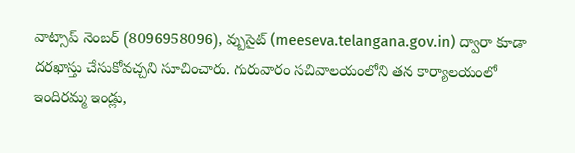వాట్సాప్ నెంబర్ (8096958096), వ్బుసైట్ (meeseva.telangana.gov.in) ద్వారా కూడా దరఖాస్తు చేసుకోవచ్చని సూచించారు. గురువారం సచివాలయంలోని తన కార్యాలయంలో ఇందిరమ్మ ఇండ్లు,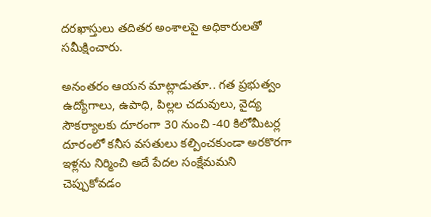దరఖాస్తులు తదితర అంశాలపై అధికారులతో సమీక్షించారు.

అనంతరం ఆయన మాట్లాడుతూ.. గత ప్రభుత్వం ఉద్యోగాలు, ఉపాధి, పిల్లల చదువులు, వైద్య సౌకర్యాలకు దూరంగా 30 నుంచి -40 కిలోమీటర్ల దూరంలో కనీస వసతులు కల్పించకుండా అరకొరగా ఇళ్లను నిర్మించి అదే పేదల సంక్షేమమని చెప్పుకోవడం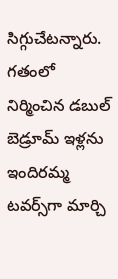సిగ్గుచేటన్నారు. గతంలో నిర్మించిన డబుల్ బెడ్రూమ్ ఇళ్లను ఇందిరమ్మ టవర్స్‌గా మార్చి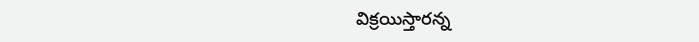విక్రయిస్తారన్న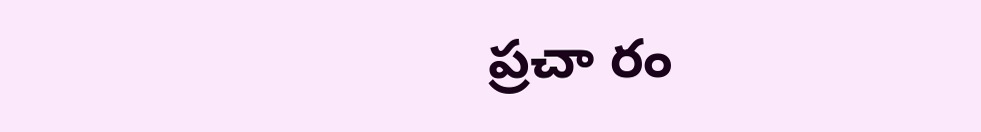ప్రచా రం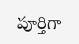పూర్తిగా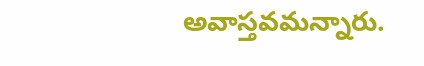అవాస్తవమన్నారు.